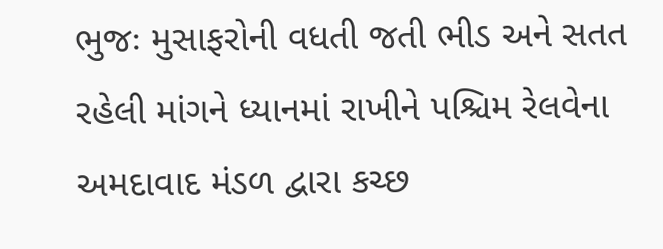ભુજઃ મુસાફરોની વધતી જતી ભીડ અને સતત રહેલી માંગને ધ્યાનમાં રાખીને પશ્ચિમ રેલવેના અમદાવાદ મંડળ દ્વારા કચ્છ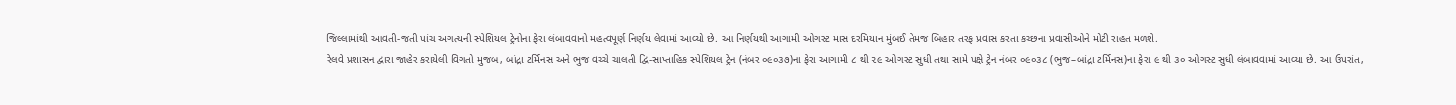જિલ્લામાંથી આવતી-જતી પાંચ અગત્યની સ્પેશિયલ ટ્રેનોના ફેરા લંબાવવાનો મહત્વપૂર્ણ નિર્ણય લેવામાં આવ્યો છે. આ નિર્ણયથી આગામી ઓગસ્ટ માસ દરમિયાન મુંબઈ તેમજ બિહાર તરફ પ્રવાસ કરતા કચ્છના પ્રવાસીઓને મોટી રાહત મળશે.
રેલવે પ્રશાસન દ્વારા જાહેર કરાયેલી વિગતો મુજબ, બાંદ્રા ટર્મિનસ અને ભુજ વચ્ચે ચાલતી દ્વિ-સાપ્તાહિક સ્પેશિયલ ટ્રેન (નંબર ૦૯૦૩૭)ના ફેરા આગામી ૮ થી ૨૯ ઓગસ્ટ સુધી તથા સામે પક્ષે ટ્રેન નંબર ૦૯૦૩૮ (ભુજ–બાંદ્રા ટર્મિનસ)ના ફેરા ૯ થી ૩૦ ઓગસ્ટ સુધી લંબાવવામાં આવ્યા છે. આ ઉપરાંત,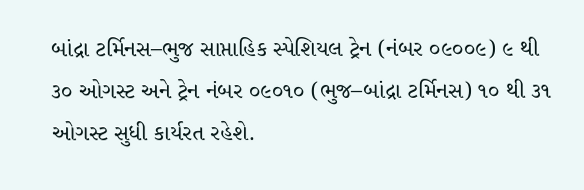બાંદ્રા ટર્મિનસ–ભુજ સાપ્તાહિક સ્પેશિયલ ટ્રેન (નંબર ૦૯૦૦૯) ૯ થી ૩૦ ઓગસ્ટ અને ટ્રેન નંબર ૦૯૦૧૦ (ભુજ–બાંદ્રા ટર્મિનસ) ૧૦ થી ૩૧ ઓગસ્ટ સુધી કાર્યરત રહેશે.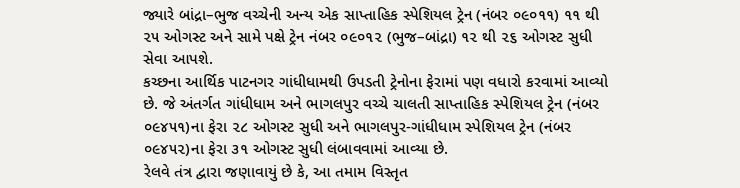જ્યારે બાંદ્રા–ભુજ વચ્ચેની અન્ય એક સાપ્તાહિક સ્પેશિયલ ટ્રેન (નંબર ૦૯૦૧૧) ૧૧ થી ૨૫ ઓગસ્ટ અને સામે પક્ષે ટ્રેન નંબર ૦૯૦૧૨ (ભુજ–બાંદ્રા) ૧૨ થી ૨૬ ઓગસ્ટ સુધી સેવા આપશે.
કચ્છના આર્થિક પાટનગર ગાંધીધામથી ઉપડતી ટ્રેનોના ફેરામાં પણ વધારો કરવામાં આવ્યો છે. જે અંતર્ગત ગાંધીધામ અને ભાગલપુર વચ્ચે ચાલતી સાપ્તાહિક સ્પેશિયલ ટ્રેન (નંબર ૦૯૪૫૧)ના ફેરા ૨૮ ઓગસ્ટ સુધી અને ભાગલપુર-ગાંધીધામ સ્પેશિયલ ટ્રેન (નંબર ૦૯૪૫૨)ના ફેરા ૩૧ ઓગસ્ટ સુધી લંબાવવામાં આવ્યા છે.
રેલવે તંત્ર દ્વારા જણાવાયું છે કે, આ તમામ વિસ્તૃત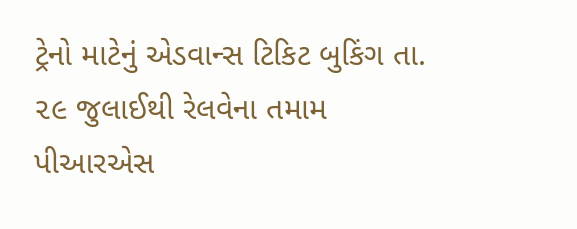ટ્રેનો માટેનું એડવાન્સ ટિકિટ બુકિંગ તા. ૨૯ જુલાઈથી રેલવેના તમામ પીઆરએસ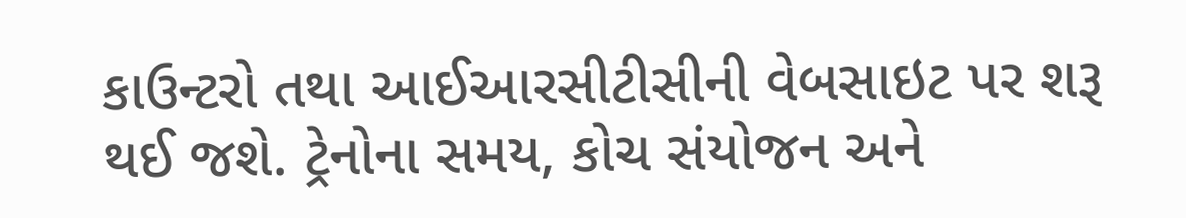કાઉન્ટરો તથા આઈઆરસીટીસીની વેબસાઇટ પર શરૂ થઈ જશે. ટ્રેનોના સમય, કોચ સંયોજન અને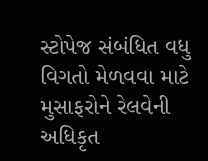સ્ટોપેજ સંબંધિત વધુ વિગતો મેળવવા માટે મુસાફરોને રેલવેની અધિકૃત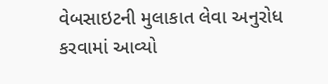વેબસાઇટની મુલાકાત લેવા અનુરોધ કરવામાં આવ્યો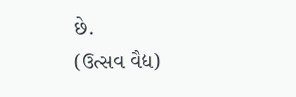છે.
(ઉત્સવ વૈદ્ય)